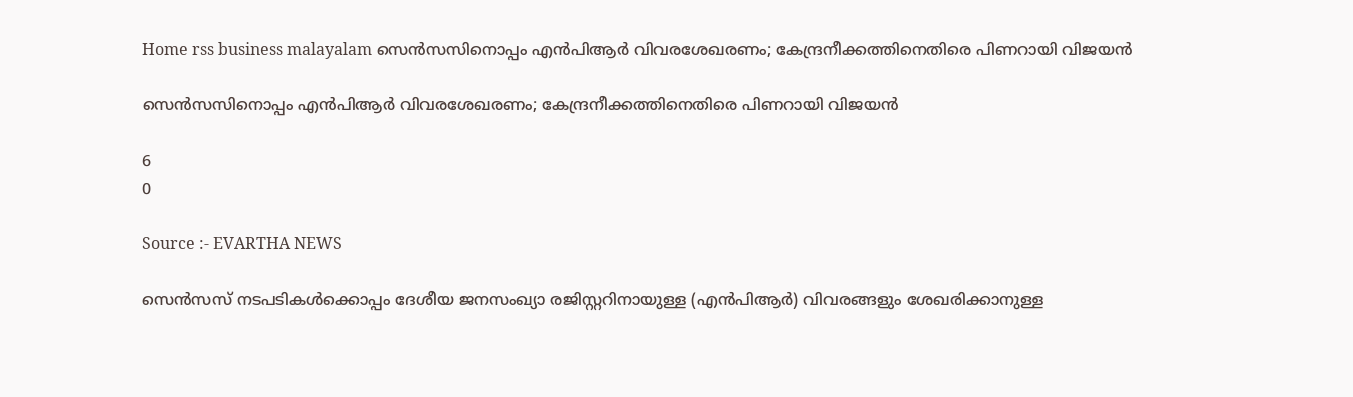Home rss business malayalam സെൻസസിനൊപ്പം എൻപിആർ വിവരശേഖരണം; കേന്ദ്രനീക്കത്തിനെതിരെ പിണറായി വിജയൻ

സെൻസസിനൊപ്പം എൻപിആർ വിവരശേഖരണം; കേന്ദ്രനീക്കത്തിനെതിരെ പിണറായി വിജയൻ

6
0

Source :- EVARTHA NEWS

സെൻസസ് നടപടികൾക്കൊപ്പം ദേശീയ ജനസംഖ്യാ രജിസ്റ്ററിനായുള്ള (എൻപിആർ) വിവരങ്ങളും ശേഖരിക്കാനുള്ള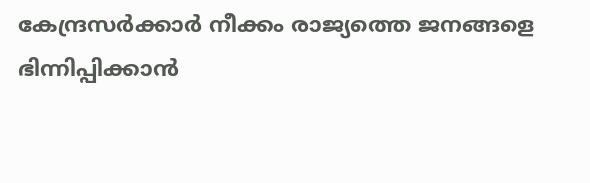കേന്ദ്രസർക്കാർ നീക്കം രാജ്യത്തെ ജനങ്ങളെ ഭിന്നിപ്പിക്കാൻ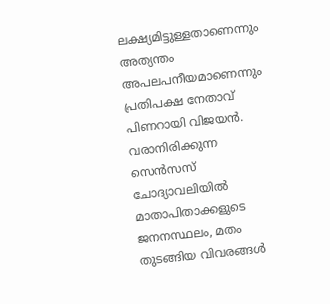ലക്ഷ്യമിട്ടുള്ളതാണെന്നും അത്യന്തം അപലപനീയമാണെന്നും പ്രതിപക്ഷ നേതാവ് പിണറായി വിജയൻ. വരാനിരിക്കുന്ന സെൻസസ് ചോദ്യാവലിയിൽ മാതാപിതാക്കളുടെ ജനനസ്ഥലം, മതം തുടങ്ങിയ വിവരങ്ങൾ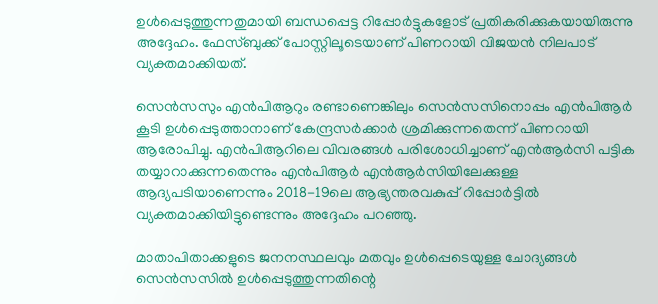ഉൾപ്പെടുത്തുന്നതുമായി ബന്ധപ്പെട്ട റിപ്പോർട്ടുകളോട് പ്രതികരിക്കുകയായിരുന്നു അദ്ദേഹം. ഫേസ്ബുക്ക് പോസ്റ്റിലൂടെയാണ് പിണറായി വിജയൻ നിലപാട് വ്യക്തമാക്കിയത്.

സെൻസസും എൻപിആറും രണ്ടാണെങ്കിലും സെൻസസിനൊപ്പം എൻപിആർ കൂടി ഉൾപ്പെടുത്താനാണ് കേന്ദ്രസർക്കാർ ശ്രമിക്കുന്നതെന്ന് പിണറായി ആരോപിച്ചു. എൻപിആറിലെ വിവരങ്ങൾ പരിശോധിച്ചാണ് എൻആർസി പട്ടിക തയ്യാറാക്കുന്നതെന്നും എൻപിആർ എൻആർസിയിലേക്കുള്ള ആദ്യപടിയാണെന്നും 2018-19ലെ ആഭ്യന്തരവകുപ്പ് റിപ്പോർട്ടിൽ വ്യക്തമാക്കിയിട്ടുണ്ടെന്നും അദ്ദേഹം പറഞ്ഞു.

മാതാപിതാക്കളുടെ ജനനസ്ഥലവും മതവും ഉൾപ്പെടെയുള്ള ചോദ്യങ്ങൾ സെൻസസിൽ ഉൾപ്പെടുത്തുന്നതിന്റെ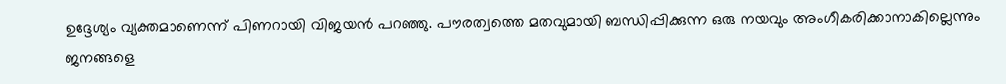ഉദ്ദേശ്യം വ്യക്തമാണെന്ന് പിണറായി വിജയൻ പറഞ്ഞു. പൗരത്വത്തെ മതവുമായി ബന്ധിപ്പിക്കുന്ന ഒരു നയവും അംഗീകരിക്കാനാകില്ലെന്നും ജനങ്ങളെ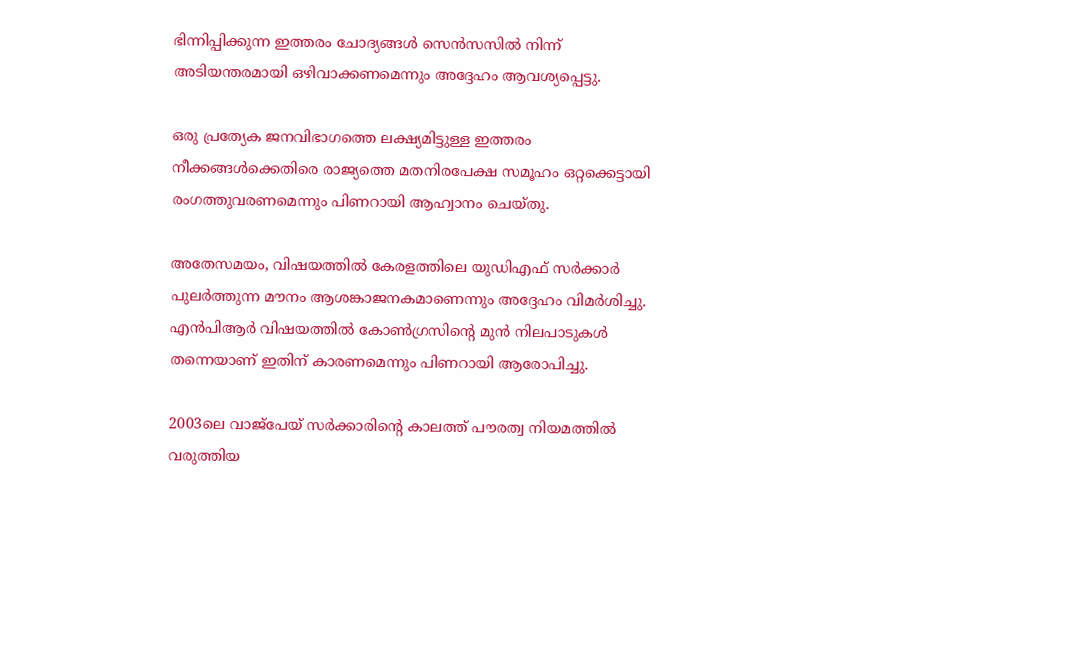ഭിന്നിപ്പിക്കുന്ന ഇത്തരം ചോദ്യങ്ങൾ സെൻസസിൽ നിന്ന് അടിയന്തരമായി ഒഴിവാക്കണമെന്നും അദ്ദേഹം ആവശ്യപ്പെട്ടു.

ഒരു പ്രത്യേക ജനവിഭാഗത്തെ ലക്ഷ്യമിട്ടുള്ള ഇത്തരം നീക്കങ്ങൾക്കെതിരെ രാജ്യത്തെ മതനിരപേക്ഷ സമൂഹം ഒറ്റക്കെട്ടായി രംഗത്തുവരണമെന്നും പിണറായി ആഹ്വാനം ചെയ്തു.

അതേസമയം, വിഷയത്തിൽ കേരളത്തിലെ യുഡിഎഫ് സർക്കാർ പുലർത്തുന്ന മൗനം ആശങ്കാജനകമാണെന്നും അദ്ദേഹം വിമർശിച്ചു. എൻപിആർ വിഷയത്തിൽ കോൺഗ്രസിന്റെ മുൻ നിലപാടുകൾ തന്നെയാണ് ഇതിന് കാരണമെന്നും പിണറായി ആരോപിച്ചു.

2003ലെ വാജ്‌പേയ് സർക്കാരിന്റെ കാലത്ത് പൗരത്വ നിയമത്തിൽ വരുത്തിയ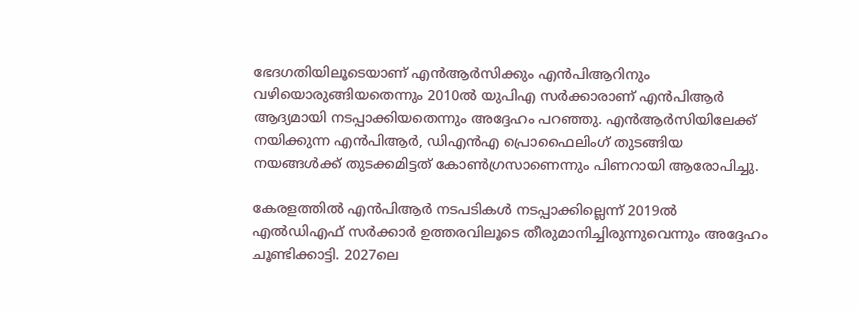ഭേദഗതിയിലൂടെയാണ് എൻആർസിക്കും എൻപിആറിനും വഴിയൊരുങ്ങിയതെന്നും 2010ൽ യുപിഎ സർക്കാരാണ് എൻപിആർ ആദ്യമായി നടപ്പാക്കിയതെന്നും അദ്ദേഹം പറഞ്ഞു. എൻആർസിയിലേക്ക് നയിക്കുന്ന എൻപിആർ, ഡിഎൻഎ പ്രൊഫൈലിംഗ് തുടങ്ങിയ നയങ്ങൾക്ക് തുടക്കമിട്ടത് കോൺഗ്രസാണെന്നും പിണറായി ആരോപിച്ചു.

കേരളത്തിൽ എൻപിആർ നടപടികൾ നടപ്പാക്കില്ലെന്ന് 2019ൽ എൽഡിഎഫ് സർക്കാർ ഉത്തരവിലൂടെ തീരുമാനിച്ചിരുന്നുവെന്നും അദ്ദേഹം ചൂണ്ടിക്കാട്ടി. 2027ലെ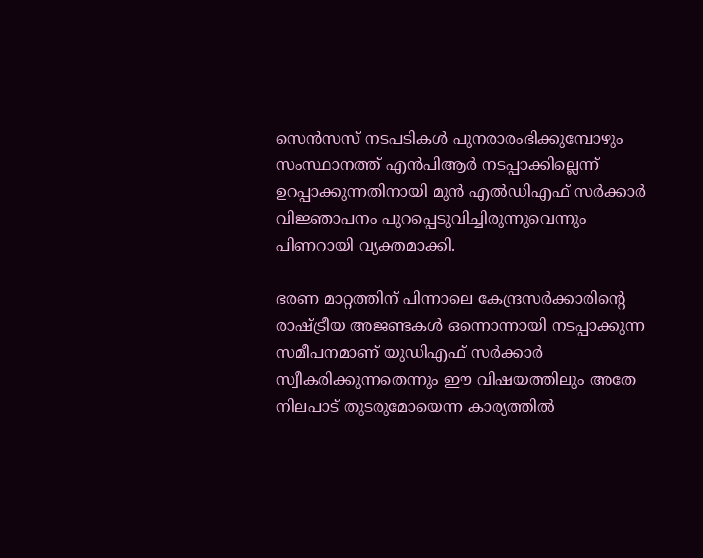സെൻസസ് നടപടികൾ പുനരാരംഭിക്കുമ്പോഴും സംസ്ഥാനത്ത് എൻപിആർ നടപ്പാക്കില്ലെന്ന് ഉറപ്പാക്കുന്നതിനായി മുൻ എൽഡിഎഫ് സർക്കാർ വിജ്ഞാപനം പുറപ്പെടുവിച്ചിരുന്നുവെന്നും പിണറായി വ്യക്തമാക്കി.

ഭരണ മാറ്റത്തിന് പിന്നാലെ കേന്ദ്രസർക്കാരിന്റെ രാഷ്ട്രീയ അജണ്ടകൾ ഒന്നൊന്നായി നടപ്പാക്കുന്ന സമീപനമാണ് യുഡിഎഫ് സർക്കാർ സ്വീകരിക്കുന്നതെന്നും ഈ വിഷയത്തിലും അതേ നിലപാട് തുടരുമോയെന്ന കാര്യത്തിൽ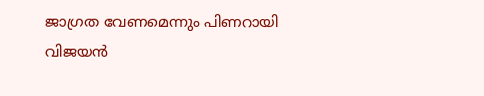ജാഗ്രത വേണമെന്നും പിണറായി വിജയൻ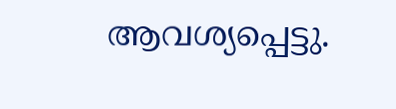ആവശ്യപ്പെട്ടു.